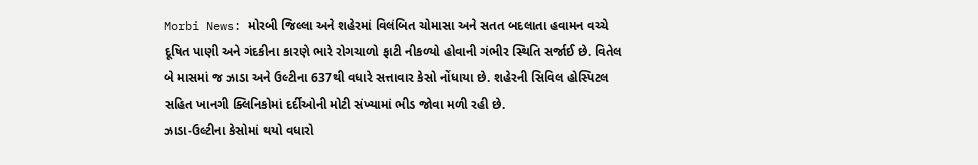Morbi News: મોરબી જિલ્લા અને શહેરમાં વિલંબિત ચોમાસા અને સતત બદલાતા હવામન વચ્ચે દૂષિત પાણી અને ગંદકીના કારણે ભારે રોગચાળો ફાટી નીકળ્યો હોવાની ગંભીર સ્થિતિ સર્જાઈ છે. વિતેલ બે માસમાં જ ઝાડા અને ઉલ્ટીના 637થી વધારે સત્તાવાર કેસો નોંધાયા છે. શહેરની સિવિલ હોસ્પિટલ સહિત ખાનગી ક્લિનિકોમાં દર્દીઓની મોટી સંખ્યામાં ભીડ જોવા મળી રહી છે.
ઝાડા-ઉલ્ટીના કેસોમાં થયો વધારો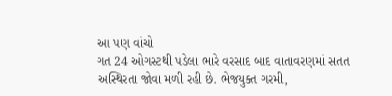આ પણ વાંચો
ગત 24 ઓગસ્ટથી પડેલા ભારે વરસાદ બાદ વાતાવરણમાં સતત અસ્થિરતા જોવા મળી રહી છે. ભેજયુક્ત ગરમી,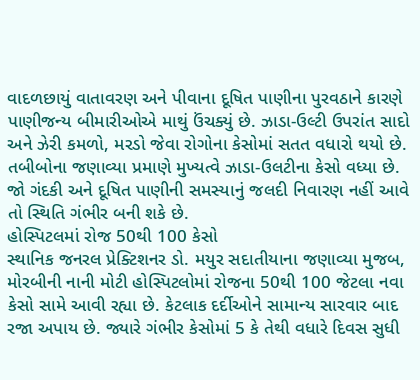વાદળછાયું વાતાવરણ અને પીવાના દૂષિત પાણીના પુરવઠાને કારણે પાણીજન્ય બીમારીઓએ માથું ઉંચક્યું છે. ઝાડા-ઉલ્ટી ઉપરાંત સાદો અને ઝેરી કમળો, મરડો જેવા રોગોના કેસોમાં સતત વધારો થયો છે. તબીબોના જણાવ્યા પ્રમાણે મુખ્યત્વે ઝાડા-ઉલટીના કેસો વધ્યા છે. જો ગંદકી અને દૂષિત પાણીની સમસ્યાનું જલદી નિવારણ નહીં આવે તો સ્થિતિ ગંભીર બની શકે છે.
હોસ્પિટલમાં રોજ 50થી 100 કેસો
સ્થાનિક જનરલ પ્રેક્ટિશનર ડો. મયુર સદાતીયાના જણાવ્યા મુજબ, મોરબીની નાની મોટી હોસ્પિટલોમાં રોજના 50થી 100 જેટલા નવા કેસો સામે આવી રહ્યા છે. કેટલાક દર્દીઓને સામાન્ય સારવાર બાદ રજા અપાય છે. જ્યારે ગંભીર કેસોમાં 5 કે તેથી વધારે દિવસ સુધી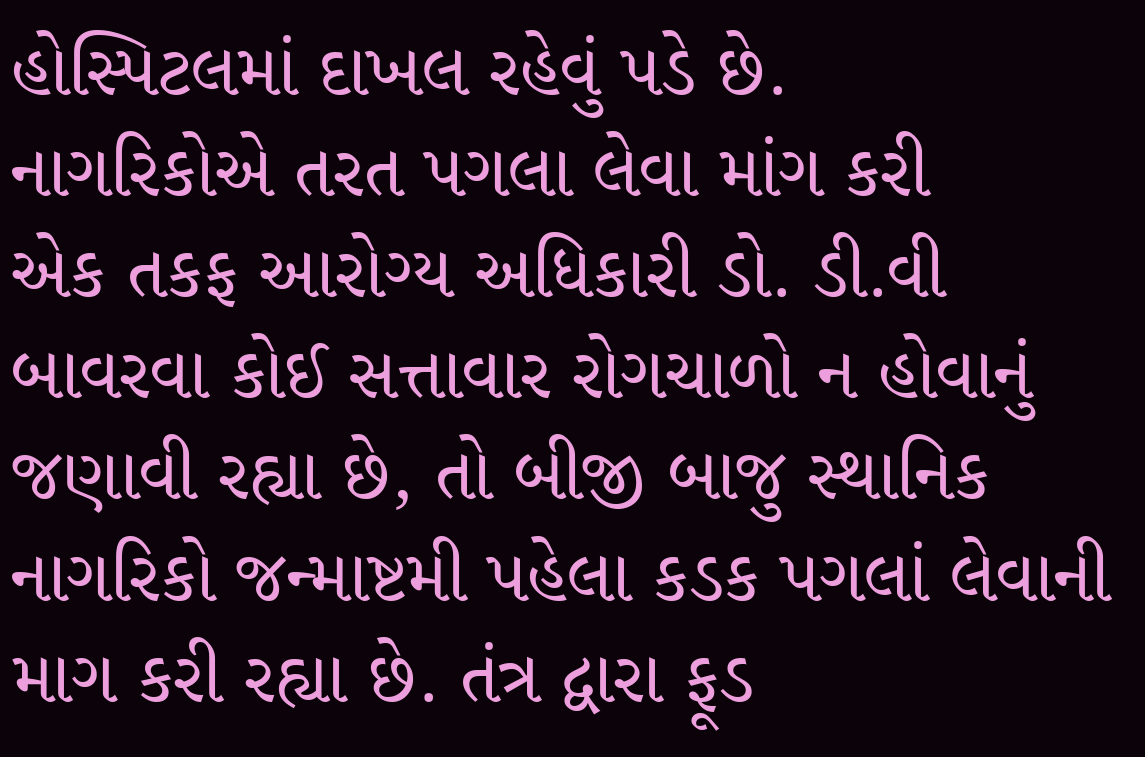હોસ્પિટલમાં દાખલ રહેવું પડે છે.
નાગરિકોએ તરત પગલા લેવા માંગ કરી
એક તકફ આરોગ્ય અધિકારી ડો. ડી.વી બાવરવા કોઈ સત્તાવાર રોગચાળો ન હોવાનું જણાવી રહ્યા છે, તો બીજી બાજુ સ્થાનિક નાગરિકો જન્માષ્ટમી પહેલા કડક પગલાં લેવાની માગ કરી રહ્યા છે. તંત્ર દ્વારા ફૂડ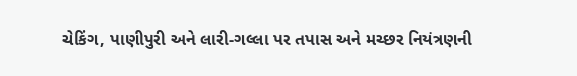ચેકિંગ, પાણીપુરી અને લારી-ગલ્લા પર તપાસ અને મચ્છર નિયંત્રણની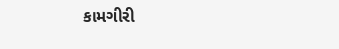કામગીરી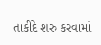તાકીદે શરુ કરવામાં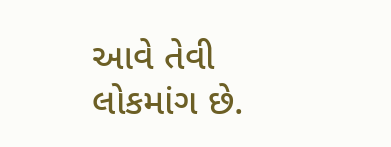આવે તેવી લોકમાંગ છે.